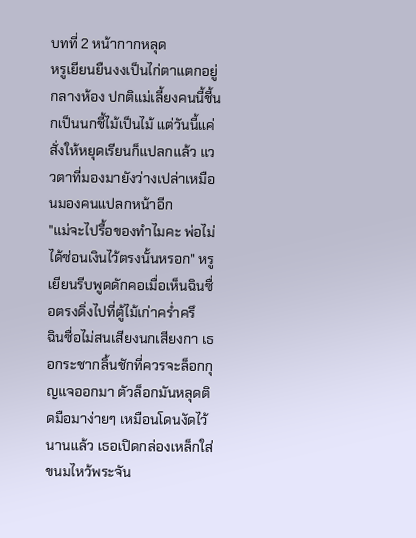บทที่ 2 หน้ากากหลุด
หรูเยียนยืนงงเป็นไก่ตาแตกอยู่กลางห้อง ปกติแม่เลี้ยงคนนี้ชี้นกเป็นนกชี้ไม้เป็นไม้ แต่วันนี้แค่สั่งให้หยุดเรียนก็แปลกแล้ว แววตาที่มองมายังว่างเปล่าเหมือนมองคนแปลกหน้าอีก
"แม่จะไปรื้อของทำไมคะ พ่อไม่ได้ซ่อนเงินไว้ตรงนั้นหรอก" หรูเยียนรีบพูดดักคอเมื่อเห็นฉินซื่อตรงดิ่งไปที่ตู้ไม้เก่าคร่ำครึ
ฉินซื่อไม่สนเสียงนกเสียงกา เธอกระชากลิ้นชักที่ควรจะล็อกกุญแจออกมา ตัวล็อกมันหลุดติดมือมาง่ายๆ เหมือนโดนงัดไว้นานแล้ว เธอเปิดกล่องเหล็กใส่ขนมไหว้พระจัน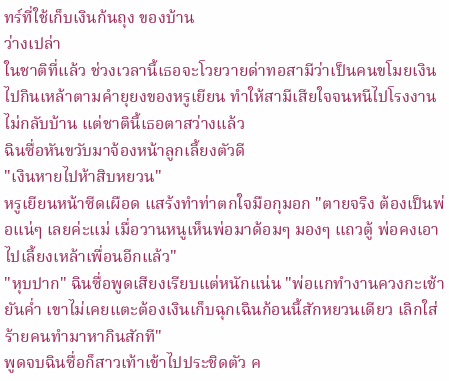ทร์ที่ใช้เก็บเงินก้นถุง ของบ้าน
ว่างเปล่า
ในชาติที่แล้ว ช่วงเวลานี้เธอจะโวยวายด่าทอสามีว่าเป็นคนขโมยเงินไปกินเหล้าตามคำยุยงของหรูเยียน ทำให้สามีเสียใจจนหนีไปโรงงานไม่กลับบ้าน แต่ชาตินี้เธอตาสว่างแล้ว
ฉินซื่อหันขวับมาจ้องหน้าลูกเลี้ยงตัวดี
"เงินหายไปห้าสิบหยวน"
หรูเยียนหน้าซีดเผือด แสร้งทำท่าตกใจมือกุมอก "ตายจริง ต้องเป็นพ่อแน่ๆ เลยค่ะแม่ เมื่อวานหนูเห็นพ่อมาด้อมๆ มองๆ แถวตู้ พ่อคงเอาไปเลี้ยงเหล้าเพื่อนอีกแล้ว"
"หุบปาก" ฉินซื่อพูดเสียงเรียบแต่หนักแน่น "พ่อแกทำงานควงกะเช้ายันค่ำ เขาไม่เคยแตะต้องเงินเก็บฉุกเฉินก้อนนี้สักหยวนเดียว เลิกใส่ร้ายคนทำมาหากินสักที"
พูดจบฉินซื่อก็สาวเท้าเข้าไปประชิดตัว ค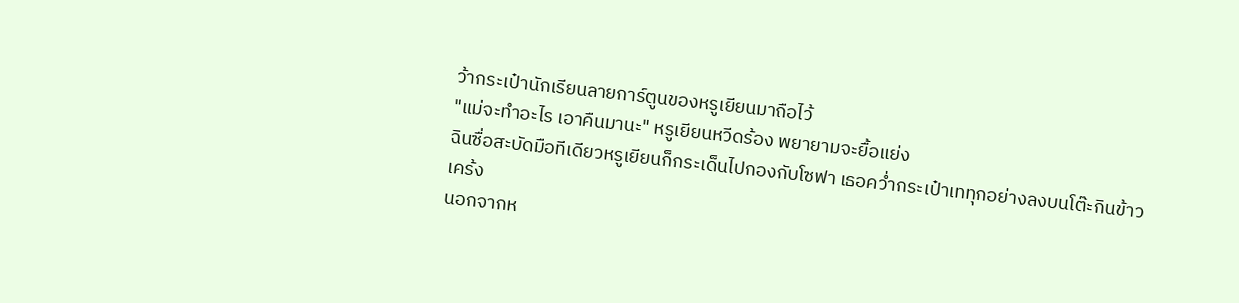ว้ากระเป๋านักเรียนลายการ์ตูนของหรูเยียนมาถือไว้
"แม่จะทำอะไร เอาคืนมานะ" หรูเยียนหวีดร้อง พยายามจะยื้อแย่ง
ฉินซื่อสะบัดมือทีเดียวหรูเยียนก็กระเด็นไปกองกับโซฟา เธอคว่ำกระเป๋าเททุกอย่างลงบนโต๊ะกินข้าว
เคร้ง
นอกจากห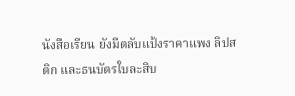นังสือเรียน ยังมีตลับแป้งราคาแพง ลิปสติก และธนบัตรใบละสิบ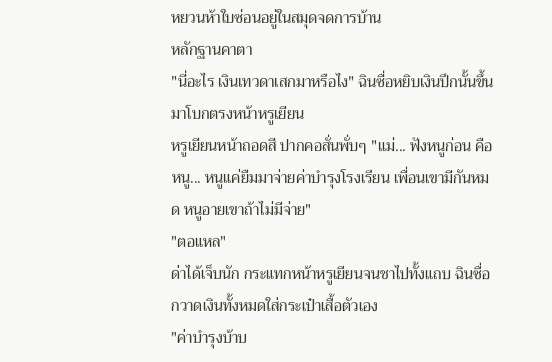หยวนห้าใบซ่อนอยู่ในสมุดจดการบ้าน
หลักฐานคาตา
"นี่อะไร เงินเทวดาเสกมาหรือไง" ฉินซื่อหยิบเงินปึกนั้นขึ้นมาโบกตรงหน้าหรูเยียน
หรูเยียนหน้าถอดสี ปากคอสั่นพั่บๆ "แม่... ฟังหนูก่อน คือหนู... หนูแค่ยืมมาจ่ายค่าบำรุงโรงเรียน เพื่อนเขามีกันหมด หนูอายเขาถ้าไม่มีจ่าย"
"ตอแหล"
ด่าได้เจ็บนัก กระแทกหน้าหรูเยียนจนชาไปทั้งแถบ ฉินซื่อกวาดเงินทั้งหมดใส่กระเป๋าเสื้อตัวเอง
"ค่าบำรุงบ้าบ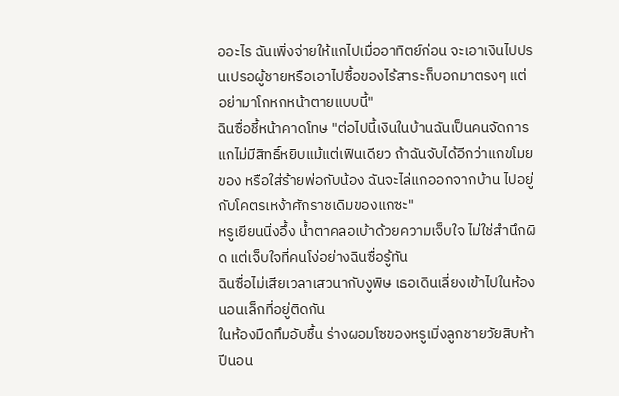ออะไร ฉันเพิ่งจ่ายให้แกไปเมื่ออาทิตย์ก่อน จะเอาเงินไปปรนเปรอผู้ชายหรือเอาไปซื้อของไร้สาระก็บอกมาตรงๆ แต่อย่ามาโกหกหน้าตายแบบนี้"
ฉินซื่อชี้หน้าคาดโทษ "ต่อไปนี้เงินในบ้านฉันเป็นคนจัดการ แกไม่มีสิทธิ์หยิบแม้แต่เฟินเดียว ถ้าฉันจับได้อีกว่าแกขโมยของ หรือใส่ร้ายพ่อกับน้อง ฉันจะไล่แกออกจากบ้าน ไปอยู่กับโคตรเหง้าศักราชเดิมของแกซะ"
หรูเยียนนิ่งอึ้ง น้ำตาคลอเบ้าด้วยความเจ็บใจ ไม่ใช่สำนึกผิด แต่เจ็บใจที่คนโง่อย่างฉินซื่อรู้ทัน
ฉินซื่อไม่เสียเวลาเสวนากับงูพิษ เธอเดินเลี่ยงเข้าไปในห้องนอนเล็กที่อยู่ติดกัน
ในห้องมืดทึมอับชื้น ร่างผอมโซของหรูเมิ่งลูกชายวัยสิบห้าปีนอน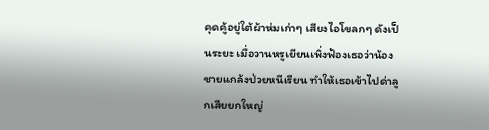คุดคู้อยู่ใต้ผ้าห่มเก่าๆ เสียงไอโขลกๆ ดังเป็นระยะ เมื่อวานหรูเยียนเพิ่งฟ้องเธอว่าน้องชายแกล้งป่วยหนีเรียน ทำให้เธอเข้าไปด่าลูกเสียยกใหญ่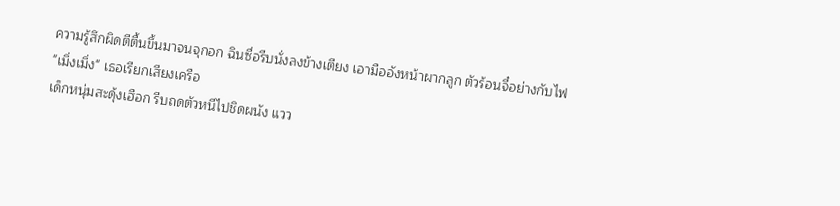ความรู้สึกผิดตีตื้นขึ้นมาจนจุกอก ฉินซื่อรีบนั่งลงข้างเตียง เอามืออังหน้าผากลูก ตัวร้อนจี๋อย่างกับไฟ
"เมิ่งเมิ่ง" เธอเรียกเสียงเครือ
เด็กหนุ่มสะดุ้งเฮือก รีบถดตัวหนีไปชิดผนัง แวว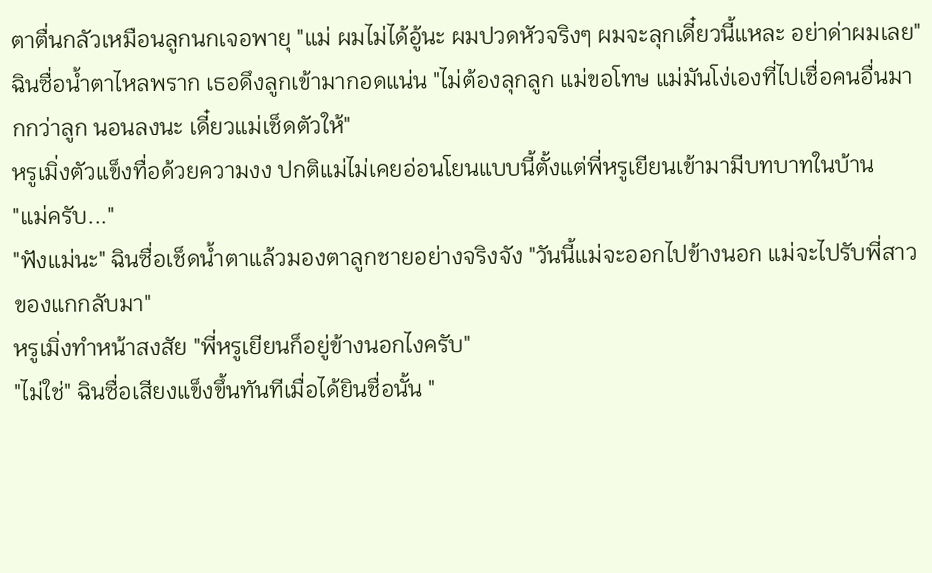ตาตื่นกลัวเหมือนลูกนกเจอพายุ "แม่ ผมไม่ได้อู้นะ ผมปวดหัวจริงๆ ผมจะลุกเดี๋ยวนี้แหละ อย่าด่าผมเลย"
ฉินซื่อน้ำตาไหลพราก เธอดึงลูกเข้ามากอดแน่น "ไม่ต้องลุกลูก แม่ขอโทษ แม่มันโง่เองที่ไปเชื่อคนอื่นมากกว่าลูก นอนลงนะ เดี๋ยวแม่เช็ดตัวให้"
หรูเมิ่งตัวแข็งทื่อด้วยความงง ปกติแม่ไม่เคยอ่อนโยนแบบนี้ตั้งแต่พี่หรูเยียนเข้ามามีบทบาทในบ้าน
"แม่ครับ..."
"ฟังแม่นะ" ฉินซื่อเช็ดน้ำตาแล้วมองตาลูกชายอย่างจริงจัง "วันนี้แม่จะออกไปข้างนอก แม่จะไปรับพี่สาวของแกกลับมา"
หรูเมิ่งทำหน้าสงสัย "พี่หรูเยียนก็อยู่ข้างนอกไงครับ"
"ไม่ใช่" ฉินซื่อเสียงแข็งขึ้นทันทีเมื่อได้ยินชื่อนั้น "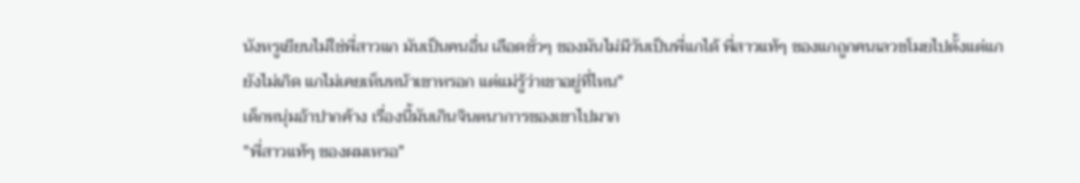นังหรูเยียนไม่ใช่พี่สาวแก มันเป็นคนอื่น เลือดชั่วๆ ของมันไม่มีวันเป็นพี่แกได้ พี่สาวแท้ๆ ของแกถูกคนเลวขโมยไปตั้งแต่แกยังไม่เกิด แกไม่เคยเห็นหน้าเขาหรอก แต่แม่รู้ว่าเขาอยู่ที่ไหน"
เด็กหนุ่มอ้าปากค้าง เรื่องนี้มันเกินจินตนาการของเขาไปมาก
"พี่สาวแท้ๆ ของผมเหรอ"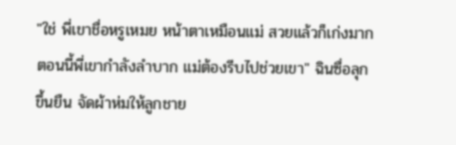"ใช่ พี่เขาชื่อหรูเหมย หน้าตาเหมือนแม่ สวยแล้วก็เก่งมาก ตอนนี้พี่เขากำลังลำบาก แม่ต้องรีบไปช่วยเขา" ฉินซื่อลุกขึ้นยืน จัดผ้าห่มให้ลูกชาย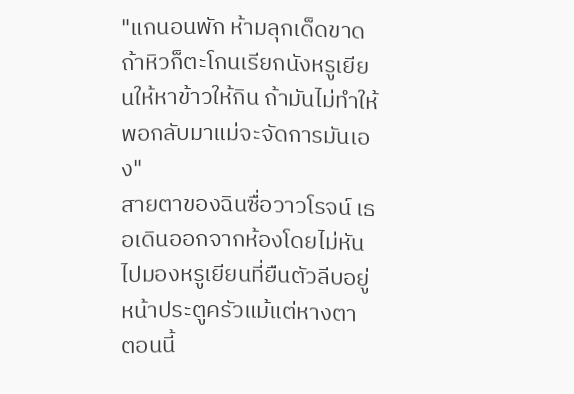"แกนอนพัก ห้ามลุกเด็ดขาด ถ้าหิวก็ตะโกนเรียกนังหรูเยียนให้หาข้าวให้กิน ถ้ามันไม่ทำให้ พอกลับมาแม่จะจัดการมันเอง"
สายตาของฉินซื่อวาวโรจน์ เธอเดินออกจากห้องโดยไม่หันไปมองหรูเยียนที่ยืนตัวลีบอยู่หน้าประตูครัวแม้แต่หางตา
ตอนนี้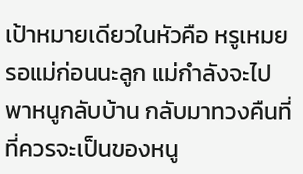เป้าหมายเดียวในหัวคือ หรูเหมย
รอแม่ก่อนนะลูก แม่กำลังจะไปพาหนูกลับบ้าน กลับมาทวงคืนที่ที่ควรจะเป็นของหนู